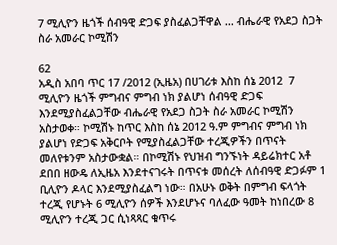7 ሚሊዮን ዜጎች ሰብዓዊ ድጋፍ ያስፈልጋቸዋል ... ብሔራዊ የአደጋ ስጋት ስራ አመራር ኮሚሽን

62
አዲስ አበባ ጥር 17 /2012 (ኢዜአ) በሀገሪቱ እስከ ሰኔ 2012  7 ሚሊዮን ዜጎች ምግብና ምግብ ነክ ያልሆነ ሰብዓዊ ድጋፍ እንደሚያስፈልጋቸው ብሔራዊ የአደጋ ስጋት ስራ አመራር ኮሚሽን አስታወቀ። ኮሚሽኑ ከጥር እስከ ሰኔ 2012 ዓ.ም ምግብና ምግብ ነክ ያልሆነ የድጋፍ አቅርቦት የሚያስፈልጋቸው ተረጂዎችን በጥናት መለየቱንም አስታውቋል። በኮሚሽኑ የህዝብ ግንኙነት ዳይሬክተር አቶ ደበበ ዘውዴ ለኢዜአ እንደተናገሩት በጥናቱ መሰረት ለሰብዓዊ ድጋፉም 1 ቢሊዮን ዶላር እንደሚያስፈልግ ነው። በአሁኑ ወቅት በምግብ ፍላጎት ተረጂ የሆኑት 6 ሚሊዮን ሰዎች እንደሆኑና ባለፈው ዓመት ከነበረው 8 ሚሊዮን ተረጂ ጋር ሲነጻጻር ቁጥሩ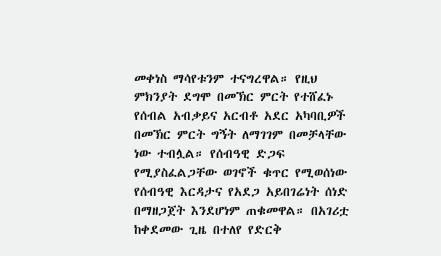መቀነስ ማሳየቱንም ተናግረዋል። የዚህ ምክንያት ደግሞ በመኽር ምርት የተሸፈኑ የሰብል አብቃይና አርብቶ አደር አካባቢዎች በመኽር ምርት ግኝት ለማገገም በመቻላቸው ነው ተብሏል። የሰብዓዊ ድጋፍ የሚያስፈልጋቸው ወገኖች ቁጥር የሚወሰነው የሰብዓዊ እርዳታና የአደጋ አይበገሬነት ሰነድ በማዘጋጀት እንደሆነም ጠቁመዋል። በአገሪቷ ከቀደመው ጊዜ በተለየ የድርቅ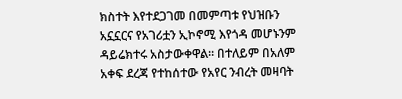ክስተት እየተደጋገመ በመምጣቱ የህዝቡን አኗኗርና የአገሪቷን ኢኮኖሚ እየጎዳ መሆኑንም ዳይሬክተሩ አስታውቀዋል። በተለይም በአለም አቀፍ ደረጃ የተከሰተው የአየር ንብረት መዛባት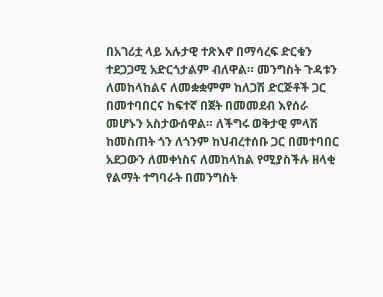በአገሪቷ ላይ አሉታዊ ተጽእኖ በማሳረፍ ድርቁን ተደጋጋሚ አድርጎታልም ብለዋል። መንግስት ጉዳቱን ለመከላከልና ለመቋቋምም ከለጋሽ ድርጅቶች ጋር በመተባበርና ከፍተኛ በጀት በመመደብ እየሰራ መሆኑን አስታውሰዋል። ለችግሩ ወቅታዊ ምላሽ ከመስጠት ጎን ለጎንም ከህብረተሰቡ ጋር በመተባበር አደጋውን ለመቀነስና ለመከላከል የሚያስችሉ ዘላቂ የልማት ተግባራት በመንግስት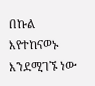በኩል እየተከናወኑ እንደሚገኙ ነው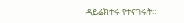ዳይሬክተሩ የተናገሩት።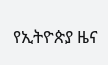የኢትዮጵያ ዜና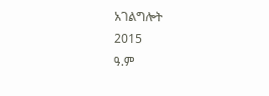አገልግሎት
2015
ዓ.ም